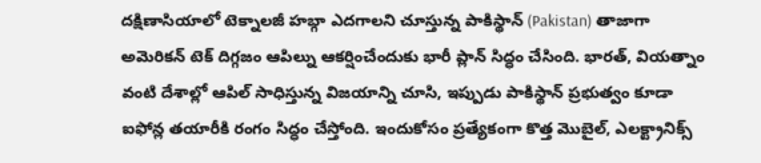దక్షిణాసియాలో టెక్నాలజీ హబ్గా ఎదగాలని చూస్తున్న పాకిస్థాన్ (Pakistan) తాజాగా అమెరికన్ టెక్ దిగ్గజం ఆపిల్ను ఆకర్షించేందుకు భారీ ప్లాన్ సిద్ధం చేసింది. భారత్, వియత్నాం వంటి దేశాల్లో ఆపిల్ సాధిస్తున్న విజయాన్ని చూసి, ఇప్పుడు పాకిస్థాన్ ప్రభుత్వం కూడా ఐఫోన్ల తయారీకి రంగం సిద్ధం చేస్తోంది. ఇందుకోసం ప్రత్యేకంగా కొత్త మొబైల్, ఎలక్ట్రానిక్స్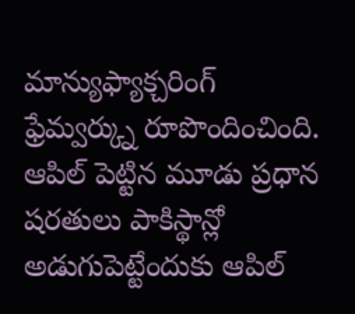మాన్యుఫ్యాక్చరింగ్ ఫ్రేమ్వర్క్ను రూపొందించింది. ఆపిల్ పెట్టిన మూడు ప్రధాన షరతులు పాకిస్థాన్లో అడుగుపెట్టేందుకు ఆపిల్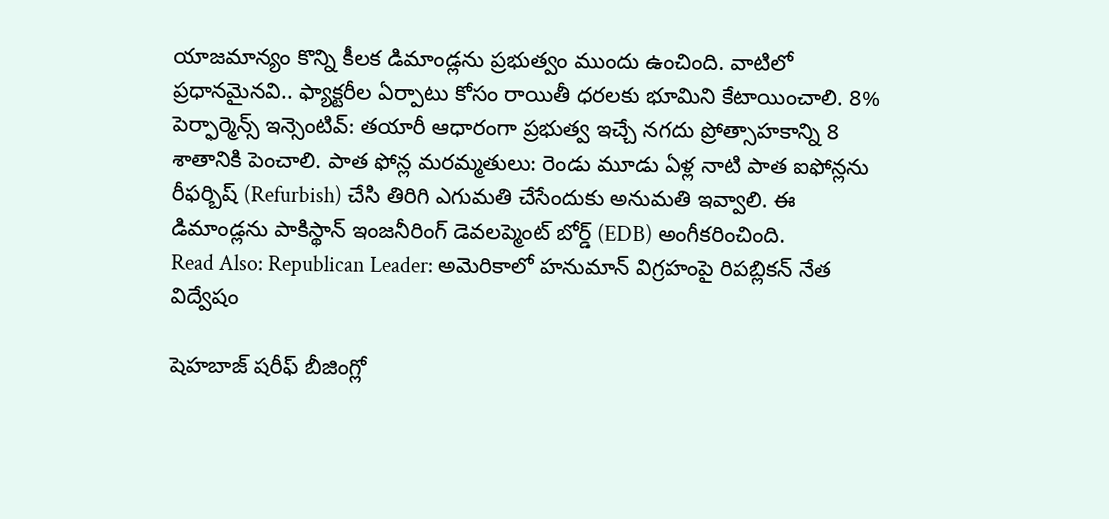యాజమాన్యం కొన్ని కీలక డిమాండ్లను ప్రభుత్వం ముందు ఉంచింది. వాటిలో ప్రధానమైనవి.. ఫ్యాక్టరీల ఏర్పాటు కోసం రాయితీ ధరలకు భూమిని కేటాయించాలి. 8% పెర్ఫార్మెన్స్ ఇన్సెంటివ్: తయారీ ఆధారంగా ప్రభుత్వ ఇచ్చే నగదు ప్రోత్సాహకాన్ని 8 శాతానికి పెంచాలి. పాత ఫోన్ల మరమ్మతులు: రెండు మూడు ఏళ్ల నాటి పాత ఐఫోన్లను రీఫర్బిష్ (Refurbish) చేసి తిరిగి ఎగుమతి చేసేందుకు అనుమతి ఇవ్వాలి. ఈ డిమాండ్లను పాకిస్థాన్ ఇంజనీరింగ్ డెవలప్మెంట్ బోర్డ్ (EDB) అంగీకరించింది.
Read Also: Republican Leader: అమెరికాలో హనుమాన్ విగ్రహంపై రిపబ్లికన్ నేత విద్వేషం

షెహబాజ్ షరీఫ్ బీజింగ్లో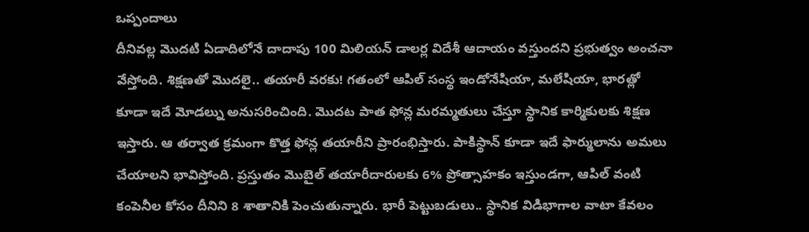ఒప్పందాలు
దీనివల్ల మొదటి ఏడాదిలోనే దాదాపు 100 మిలియన్ డాలర్ల విదేశీ ఆదాయం వస్తుందని ప్రభుత్వం అంచనా వేస్తోంది. శిక్షణతో మొదలై.. తయారీ వరకు! గతంలో ఆపిల్ సంస్థ ఇండోనేషియా, మలేషియా, భారత్లో కూడా ఇదే మోడల్ను అనుసరించింది. మొదట పాత ఫోన్ల మరమ్మతులు చేస్తూ స్థానిక కార్మికులకు శిక్షణ ఇస్తారు. ఆ తర్వాత క్రమంగా కొత్త ఫోన్ల తయారీని ప్రారంభిస్తారు. పాకిస్థాన్ కూడా ఇదే ఫార్ములాను అమలు చేయాలని భావిస్తోంది. ప్రస్తుతం మొబైల్ తయారీదారులకు 6% ప్రోత్సాహకం ఇస్తుండగా, ఆపిల్ వంటి కంపెనీల కోసం దీనిని 8 శాతానికి పెంచుతున్నారు. భారీ పెట్టుబడులు.. స్థానిక విడిభాగాల వాటా కేవలం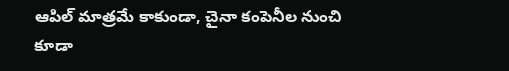ఆపిల్ మాత్రమే కాకుండా, చైనా కంపెనీల నుంచి కూడా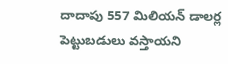దాదాపు 557 మిలియన్ డాలర్ల పెట్టుబడులు వస్తాయని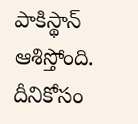పాకిస్థాన్ ఆశిస్తోంది. దీనికోసం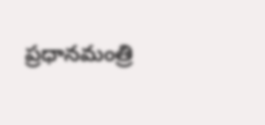ప్రధానమంత్రి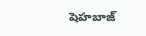షెహబాజ్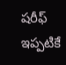షరీఫ్ ఇప్పటికే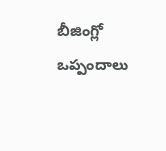బీజింగ్లో ఒప్పందాలు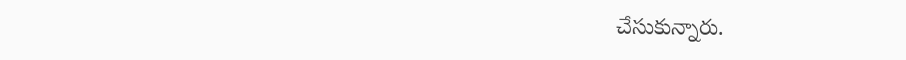చేసుకున్నారు.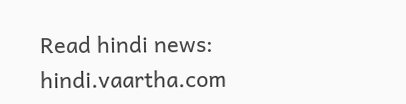Read hindi news: hindi.vaartha.com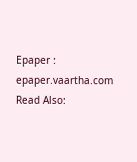Epaper : epaper.vaartha.com
Read Also: